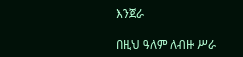እንጀራ

በዚህ ዓለም ለብዙ ሥራ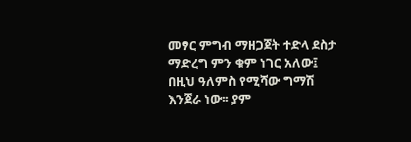መፃር ምግብ ማዘጋጀት ተድላ ደስታ ማድረግ ምን ቁም ነገር አለው፤ በዚህ ዓለምስ የሚሻው ግማሽ እንጀራ ነው፡፡ ያም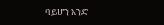ባይሆን አንድ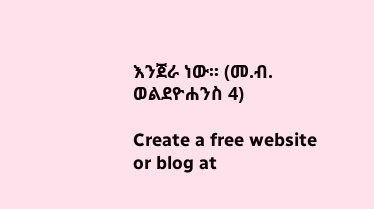እንጀራ ነው፡፡ (መ.ብ. ወልደዮሐንስ 4)

Create a free website or blog at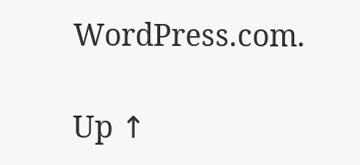WordPress.com.

Up ↑